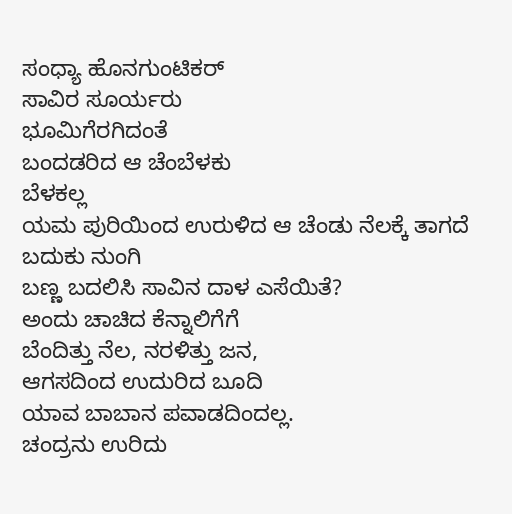ಸಂಧ್ಯಾ ಹೊನಗುಂಟಿಕರ್
ಸಾವಿರ ಸೂರ್ಯರು
ಭೂಮಿಗೆರಗಿದಂತೆ
ಬಂದಡರಿದ ಆ ಚೆಂಬೆಳಕು
ಬೆಳಕಲ್ಲ
ಯಮ ಪುರಿಯಿಂದ ಉರುಳಿದ ಆ ಚೆಂಡು ನೆಲಕ್ಕೆ ತಾಗದೆ ಬದುಕು ನುಂಗಿ
ಬಣ್ಣ ಬದಲಿಸಿ ಸಾವಿನ ದಾಳ ಎಸೆಯಿತೆ?
ಅಂದು ಚಾಚಿದ ಕೆನ್ನಾಲಿಗೆಗೆ
ಬೆಂದಿತ್ತು ನೆಲ, ನರಳಿತ್ತು ಜನ,
ಆಗಸದಿಂದ ಉದುರಿದ ಬೂದಿ
ಯಾವ ಬಾಬಾನ ಪವಾಡದಿಂದಲ್ಲ.
ಚಂದ್ರನು ಉರಿದು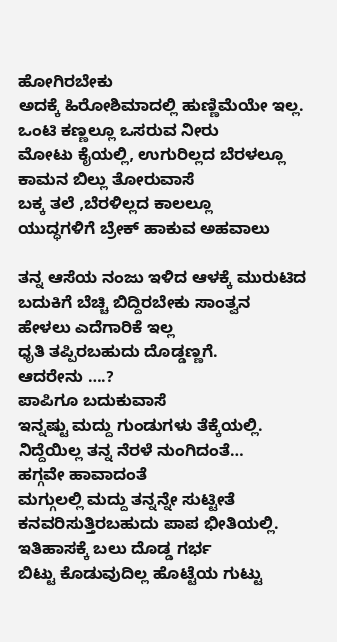ಹೋಗಿರಬೇಕು
ಅದಕ್ಕೆ ಹಿರೋಶಿಮಾದಲ್ಲಿ ಹುಣ್ಣಿಮೆಯೇ ಇಲ್ಲ.
ಒಂಟಿ ಕಣ್ಣಲ್ಲೂ ಒಸರುವ ನೀರು
ಮೋಟು ಕೈಯಲ್ಲಿ, ಉಗುರಿಲ್ಲದ ಬೆರಳಲ್ಲೂ ಕಾಮನ ಬಿಲ್ಲು ತೋರುವಾಸೆ
ಬಕ್ಕ ತಲೆ ,ಬೆರಳಿಲ್ಲದ ಕಾಲಲ್ಲೂ
ಯುದ್ಧಗಳಿಗೆ ಬ್ರೇಕ್ ಹಾಕುವ ಅಹವಾಲು

ತನ್ನ ಆಸೆಯ ನಂಜು ಇಳಿದ ಆಳಕ್ಕೆ ಮುರುಟಿದ ಬದುಕಿಗೆ ಬೆಚ್ಚಿ ಬಿದ್ದಿರಬೇಕು ಸಾಂತ್ವನ ಹೇಳಲು ಎದೆಗಾರಿಕೆ ಇಲ್ಲ
ಧೃತಿ ತಪ್ಪಿರಬಹುದು ದೊಡ್ಡಣ್ಣಗೆ.
ಆದರೇನು ….?
ಪಾಪಿಗೂ ಬದುಕುವಾಸೆ
ಇನ್ನಷ್ಟು ಮದ್ದು ಗುಂಡುಗಳು ತೆಕ್ಕೆಯಲ್ಲಿ. ನಿದ್ದೆಯಿಲ್ಲ ತನ್ನ ನೆರಳೆ ನುಂಗಿದಂತೆ…
ಹಗ್ಗವೇ ಹಾವಾದಂತೆ
ಮಗ್ಗುಲಲ್ಲಿ ಮದ್ದು ತನ್ನನ್ನೇ ಸುಟ್ಟೀತೆ
ಕನವರಿಸುತ್ತಿರಬಹುದು ಪಾಪ ಭೀತಿಯಲ್ಲಿ.
ಇತಿಹಾಸಕ್ಕೆ ಬಲು ದೊಡ್ಡ ಗರ್ಭ
ಬಿಟ್ಟು ಕೊಡುವುದಿಲ್ಲ ಹೊಟ್ಟೆಯ ಗುಟ್ಟು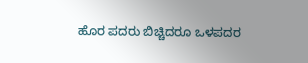ಹೊರ ಪದರು ಬಿಚ್ಚಿದರೂ ಒಳಪದರ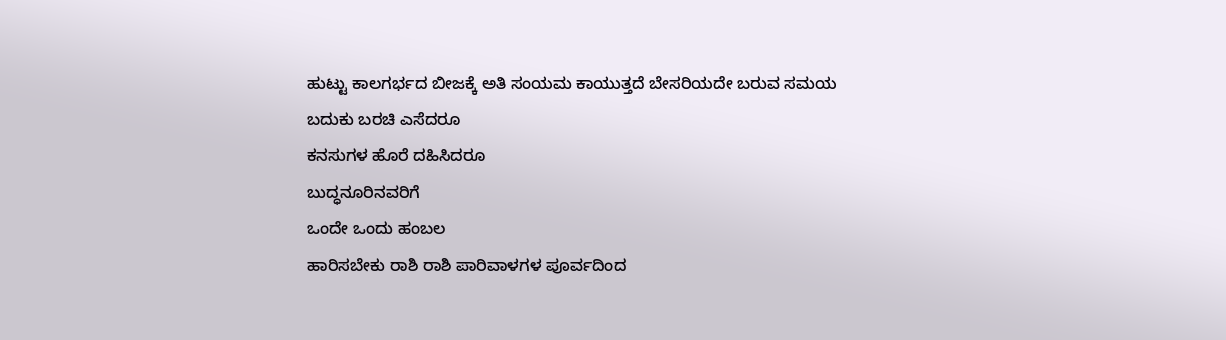ಹುಟ್ಟು ಕಾಲಗರ್ಭದ ಬೀಜಕ್ಕೆ ಅತಿ ಸಂಯಮ ಕಾಯುತ್ತದೆ ಬೇಸರಿಯದೇ ಬರುವ ಸಮಯ
ಬದುಕು ಬರಚಿ ಎಸೆದರೂ
ಕನಸುಗಳ ಹೊರೆ ದಹಿಸಿದರೂ
ಬುದ್ಧನೂರಿನವರಿಗೆ
ಒಂದೇ ಒಂದು ಹಂಬಲ
ಹಾರಿಸಬೇಕು ರಾಶಿ ರಾಶಿ ಪಾರಿವಾಳಗಳ ಪೂರ್ವದಿಂದ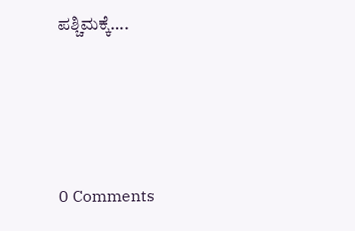ಪಶ್ಚಿಮಕ್ಕೆ….






0 Comments